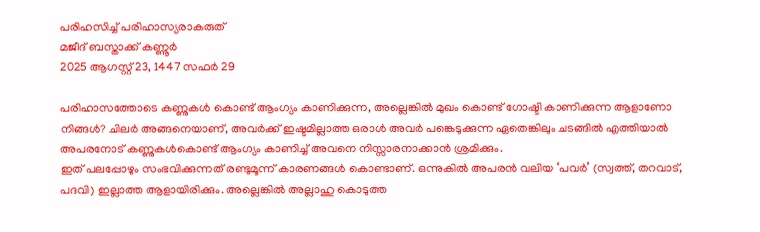പരിഹസിച്ച് പരിഹാസ്യരാകരുത്
മജീദ് ബസ്താക്ക് കണ്ണൂർ
2025 ആഗസ്റ്റ് 23, 1447 സഫർ 29

പരിഹാസത്തോടെ കണ്ണുകൾ കൊണ്ട് ആംഗ്യം കാണിക്കുന്ന, അല്ലെങ്കിൽ മുഖം കൊണ്ട് ഗോഷ്ടി കാണിക്കുന്ന ആളാണോ നിങ്ങൾ? ചിലർ അങ്ങനെയാണ്, അവർക്ക് ഇഷ്ടമില്ലാത്ത ഒരാൾ അവർ പങ്കെടുക്കുന്ന ഏതെങ്കിലും ചടങ്ങിൽ എത്തിയാൽ അപരനോട് കണ്ണുകൾകൊണ്ട് ആംഗ്യം കാണിച്ച് അവനെ നിസ്സാരനാക്കാൻ ശ്രമിക്കും.
ഇത് പലപ്പോഴും സംഭവിക്കുന്നത് രണ്ടുമൂന്ന് കാരണങ്ങൾ കൊണ്ടാണ്. ഒന്നുകിൽ അപരൻ വലിയ ‘പവർ’ (സ്വത്ത്, തറവാട്, പദവി) ഇല്ലാത്ത ആളായിരിക്കും. അല്ലെങ്കിൽ അല്ലാഹു കൊടുത്ത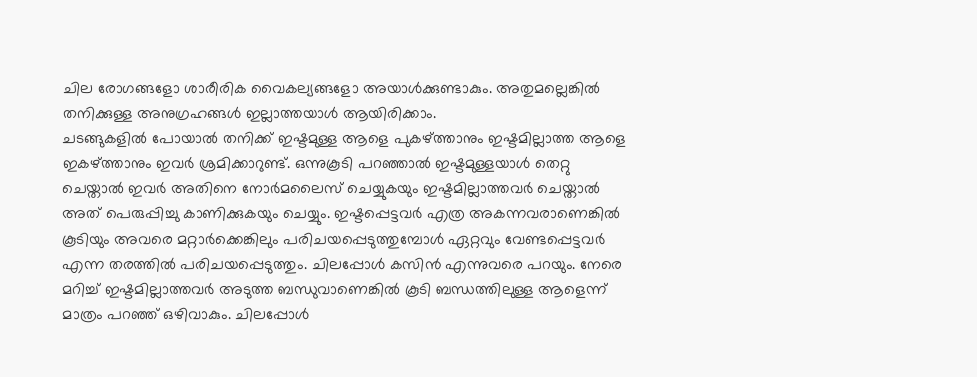ചില രോഗങ്ങളോ ശാരീരിക വൈകല്യങ്ങളോ അയാൾക്കുണ്ടാകും. അതുമല്ലെങ്കിൽ തനിക്കുള്ള അനുഗ്രഹങ്ങൾ ഇല്ലാത്തയാൾ ആയിരിക്കാം.
ചടങ്ങുകളിൽ പോയാൽ തനിക്ക് ഇഷ്ടമുള്ള ആളെ പുകഴ്ത്താനും ഇഷ്ടമില്ലാത്ത ആളെ ഇകഴ്ത്താനും ഇവർ ശ്രമിക്കാറുണ്ട്. ഒന്നുകൂടി പറഞ്ഞാൽ ഇഷ്ടമുള്ളയാൾ തെറ്റു ചെയ്താൽ ഇവർ അതിനെ നോർമലൈസ് ചെയ്യുകയും ഇഷ്ടമില്ലാത്തവർ ചെയ്താൽ അത് പെരുപ്പിച്ചു കാണിക്കുകയും ചെയ്യും. ഇഷ്ടപ്പെട്ടവർ എത്ര അകന്നവരാണെങ്കിൽ കൂടിയും അവരെ മറ്റാർക്കെങ്കിലും പരിചയപ്പെടുത്തുമ്പോൾ ഏറ്റവും വേണ്ടപ്പെട്ടവർ എന്ന തരത്തിൽ പരിചയപ്പെടുത്തും. ചിലപ്പോൾ കസിൻ എന്നുവരെ പറയും. നേരെ മറിച്ച് ഇഷ്ടമില്ലാത്തവർ അടുത്ത ബന്ധുവാണെങ്കിൽ കൂടി ബന്ധത്തിലുള്ള ആളെന്ന് മാത്രം പറഞ്ഞ് ഒഴിവാകും. ചിലപ്പോൾ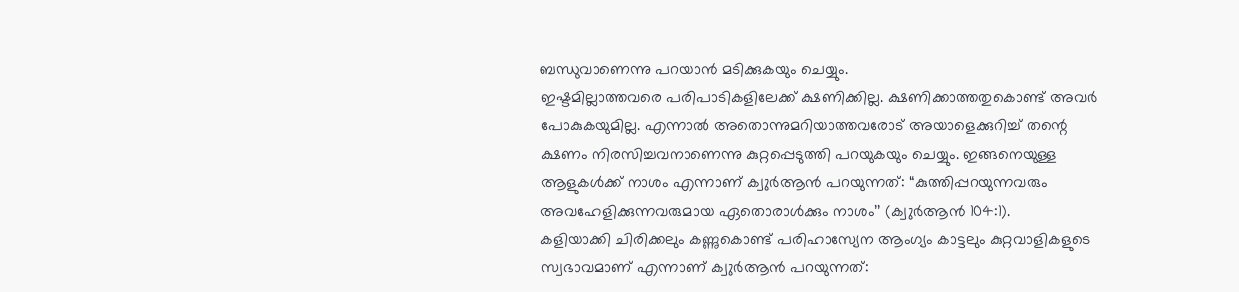ബന്ധുവാണെന്നു പറയാൻ മടിക്കുകയും ചെയ്യും.
ഇഷ്ടമില്ലാത്തവരെ പരിപാടികളിലേക്ക് ക്ഷണിക്കില്ല. ക്ഷണിക്കാത്തതുകൊണ്ട് അവർ പോകുകയുമില്ല. എന്നാൽ അതൊന്നുമറിയാത്തവരോട് അയാളെക്കുറിച്ച് തന്റെ ക്ഷണം നിരസിച്ചവനാണെന്നു കുറ്റപ്പെടുത്തി പറയുകയും ചെയ്യും. ഇങ്ങനെയുള്ള ആളുകൾക്ക് നാശം എന്നാണ് ക്വുർആൻ പറയുന്നത്: “കുത്തിപ്പറയുന്നവരും അവഹേളിക്കുന്നവരുമായ ഏതൊരാൾക്കും നാശം’’ (ക്വുർആൻ 104:1).
കളിയാക്കി ചിരിക്കലും കണ്ണുകൊണ്ട് പരിഹാസ്യേന ആംഗ്യം കാട്ടലും കുറ്റവാളികളുടെ സ്വഭാവമാണ് എന്നാണ് ക്വുർആൻ പറയുന്നത്: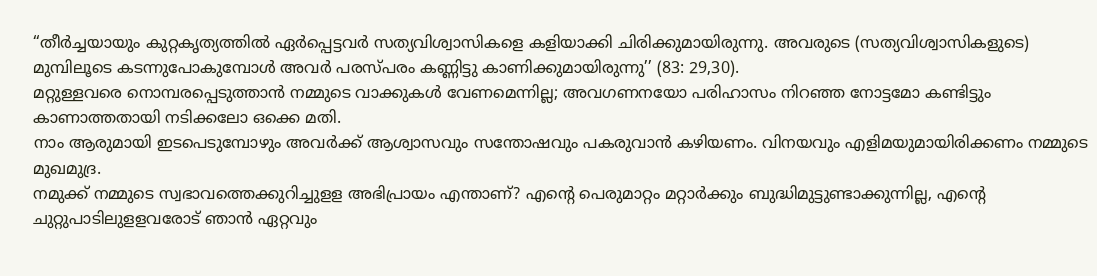“തീർച്ചയായും കുറ്റകൃത്യത്തിൽ ഏർപ്പെട്ടവർ സത്യവിശ്വാസികളെ കളിയാക്കി ചിരിക്കുമായിരുന്നു. അവരുടെ (സത്യവിശ്വാസികളുടെ) മുമ്പിലൂടെ കടന്നുപോകുമ്പോൾ അവർ പരസ്പരം കണ്ണിട്ടു കാണിക്കുമായിരുന്നു’’ (83: 29,30).
മറ്റുള്ളവരെ നൊമ്പരപ്പെടുത്താൻ നമ്മുടെ വാക്കുകൾ വേണമെന്നില്ല; അവഗണനയോ പരിഹാസം നിറഞ്ഞ നോട്ടമോ കണ്ടിട്ടും കാണാത്തതായി നടിക്കലോ ഒക്കെ മതി.
നാം ആരുമായി ഇടപെടുമ്പോഴും അവർക്ക് ആശ്വാസവും സന്തോഷവും പകരുവാൻ കഴിയണം. വിനയവും എളിമയുമായിരിക്കണം നമ്മുടെ മുഖമുദ്ര.
നമുക്ക് നമ്മുടെ സ്വഭാവത്തെക്കുറിച്ചുളള അഭിപ്രായം എന്താണ്? എന്റെ പെരുമാറ്റം മറ്റാർക്കും ബുദ്ധിമുട്ടുണ്ടാക്കുന്നില്ല, എന്റെ ചുറ്റുപാടിലുളളവരോട് ഞാൻ ഏറ്റവും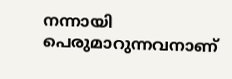നന്നായി പെരുമാറുന്നവനാണ്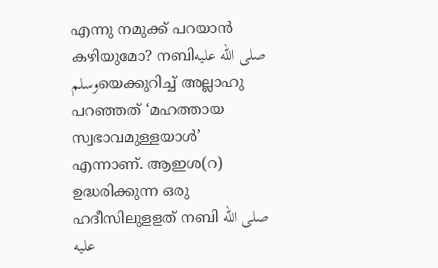എന്നു നമുക്ക് പറയാൻ കഴിയുമോ? നബിصلى الله عليه وسلمയെക്കുറിച്ച് അല്ലാഹു പറഞ്ഞത് ‘മഹത്തായ സ്വഭാവമുള്ളയാൾ’ എന്നാണ്. ആഇശ(റ) ഉദ്ധരിക്കുന്ന ഒരു ഹദീസിലുളളത് നബി صلى الله عليه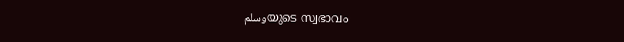وسلمയുടെ സ്വഭാവം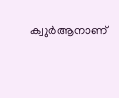ക്വുർആനാണ്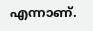എന്നാണ്.